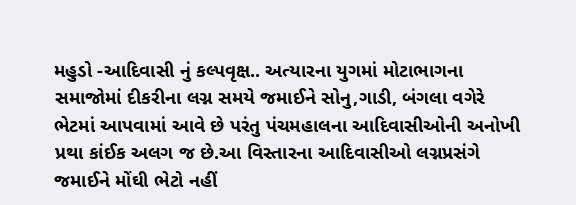મહુડો -આદિવાસી નું કલ્પવૃક્ષ.. અત્યારના યુગમાં મોટાભાગના સમાજોમાં દીકરીના લગ્ન સમયે જમાઈને સોનુ,ગાડી, બંગલા વગેરે ભેટમાં આપવામાં આવે છે પરંતુ પંચમહાલના આદિવાસીઓની અનોખી પ્રથા કાંઈક અલગ જ છે.આ વિસ્તારના આદિવાસીઓ લગ્નપ્રસંગે જમાઈને મોંઘી ભેટો નહીં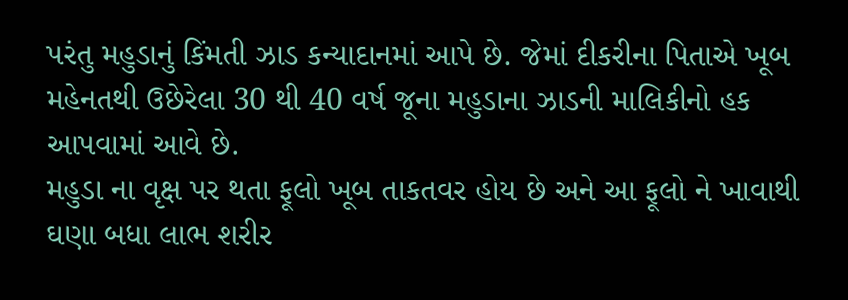પરંતુ મહુડાનું કિંમતી ઝાડ કન્યાદાનમાં આપે છે. જેમાં દીકરીના પિતાએ ખૂબ મહેનતથી ઉછેરેલા 30 થી 40 વર્ષ જૂના મહુડાના ઝાડની માલિકીનો હક આપવામાં આવે છે.
મહુડા ના વૃક્ષ પર થતા ફૂલો ખૂબ તાકતવર હોય છે અને આ ફૂલો ને ખાવાથી ઘણા બધા લાભ શરીર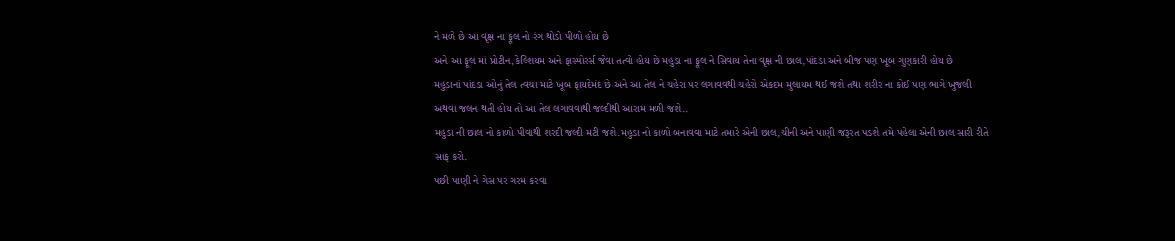ને મળે છે આ વૃક્ષ ના ફૂલ નો રંગ થોડો પીળો હોય છે
અને આ ફૂલ માં પ્રોટીન,કેલ્શિયમ અને ફાસ્પોરર્સ જેવા તત્વો હોય છે મહુડા ના ફૂલ ને સિવાય તેના વૃક્ષ ની છાલ,પાંદડા અને બીજ પણ ખૂબ ગુણકારી હોય છે
મહુડાનાં પાંદડા ઓનું તેલ ત્વચા માટે ખૂબ ફાયદેમંદ છે અને આ તેલ ને ચહેરા પર લગાવવથી ચહેરો એકદમ મુલાયમ થઈ જશે તથા શરીર ના કોઈ પણ ભાગે ખુજલી અથવા જલન થતી હોય તો આ તેલ લગાવવાથી જલ્દીથી આરામ મળી જશે..
મહુડા ની છાલ નો કાળો પીવાથી શરદી જલ્દી મટી જશે.મહુડા નો કાળો બનાવવા માટે તમારે એની છાલ,ચીની અને પાણી જરૂરત પડશે તમે પહેલા એની છાલ સારી રીતે સાફ કરો.
પછી પાણી ને ગેસ પર ગરમ કરવા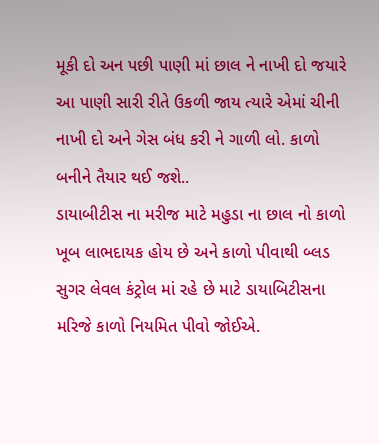મૂકી દો અન પછી પાણી માં છાલ ને નાખી દો જયારે આ પાણી સારી રીતે ઉકળી જાય ત્યારે એમાં ચીની નાખી દો અને ગેસ બંધ કરી ને ગાળી લો. કાળો બનીને તૈયાર થઈ જશે..
ડાયાબીટીસ ના મરીજ માટે મહુડા ના છાલ નો કાળો ખૂબ લાભદાયક હોય છે અને કાળો પીવાથી બ્લડ સુગર લેવલ કંટ્રોલ માં રહે છે માટે ડાયાબિટીસના મરિજે કાળો નિયમિત પીવો જોઈએ.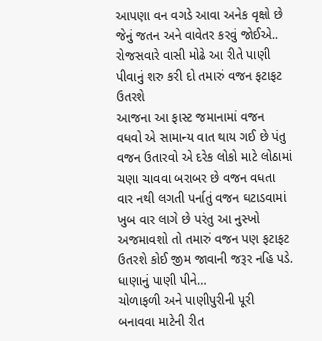આપણા વન વગડે આવા અનેક વૃક્ષો છે જેનું જતન અને વાવેતર કરવું જોઈએ..
રોજસવારે વાસી મોઢે આ રીતે પાણી પીવાનું શરુ કરી દો તમારું વજન ફટાફટ ઉતરશે
આજના આ ફાસ્ટ જમાનામાં વજન વધવો એ સામાન્ય વાત થાય ગઈ છે પંતુ વજન ઉતારવો એ દરેક લોકો માટે લોઠામાં ચણા ચાવવા બરાબર છે વજન વધતા વાર નથી લગતી પર્નાતું વજન ઘટાડવામાં ખુબ વાર લાગે છે પરંતુ આ નુસ્ખો અજમાવશો તો તમારું વજન પણ ફટાફટ ઉતરશે કોઈ જીમ જાવાની જરૂર નહિ પડે. ધાણાનું પાણી પીને…
ચોળાફળી અને પાણીપુરીની પૂરી બનાવવા માટેની રીત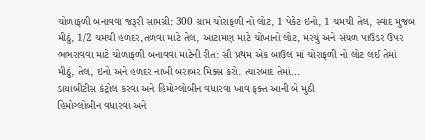ચોળાફળી બનાવવા જરૂરી સામગ્રી: 300 ગ્રામ ચોરાફળી નો લોટ, 1 પેકેટ ઇનો, 1 ચમચી તેલ, સ્વાદ મુજબ મીઠું, 1/2 ચમચી હળદર,તળવા માટે તેલ, આટામણ માટે ચોખાનો લોટ, મરચું અને સંચળ પાઉડર ઉપર ભભરાવવા માટે ચોળાફળી બનાવવા માટેની રીત: સૌ પ્રથમ એક બાઉલ માં ચોરાફળી નો લોટ લઈ તેમાં મીઠું, તેલ, ઇનો અને હળદર નાખી બરાબર મિક્સ કરો. ત્યારબાદ તેમાં…
ડાયાબીટીસ કંટ્રોલ કરવા અને હિમોગ્લોબીન વધારવા ખાવ ફક્ત આની બે મુઠી
હિમોગ્લોબીન વધારવા અને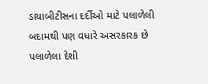ડાયાબીટીસના દર્દીઓ માટે પલાળેલી બદામથી પણ વધારે અસરકારક છે પલાળેલા દેશી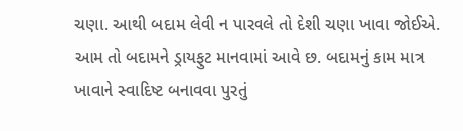ચણા. આથી બદામ લેવી ન પારવલે તો દેશી ચણા ખાવા જોઈએ. આમ તો બદામને ડ્રાયફુટ માનવામાં આવે છ. બદામનું કામ માત્ર ખાવાને સ્વાદિષ્ટ બનાવવા પુરતું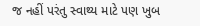જ નહીં પરંતુ સ્વાથ્ય માટે પણ ખુબ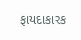ફાયદાકારક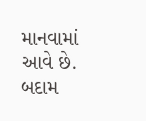માનવામાં આવે છે. બદામ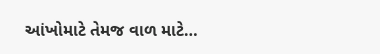આંખોમાટે તેમજ વાળ માટે…